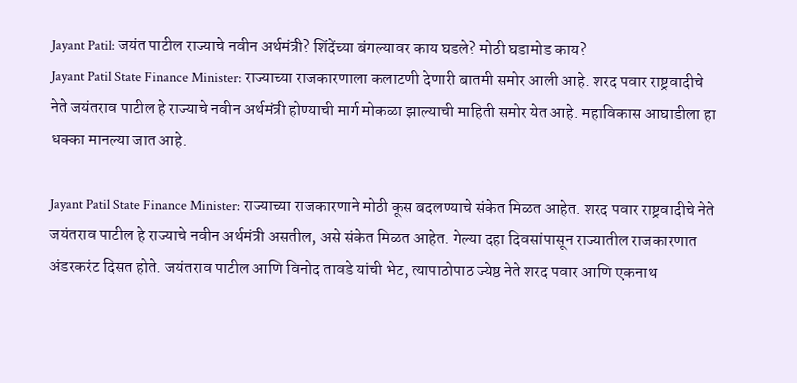Jayant Patil: जयंत पाटील राज्याचे नवीन अर्थमंत्री? शिंदेंच्या बंगल्यावर काय घडले? मोठी घडामोड काय?
Jayant Patil State Finance Minister: राज्याच्या राजकारणाला कलाटणी देणारी बातमी समोर आली आहे. शरद पवार राष्ट्रवादीचे नेते जयंतराव पाटील हे राज्याचे नवीन अर्थमंत्री होण्याची मार्ग मोकळा झाल्याची माहिती समोर येत आहे. महाविकास आघाडीला हा धक्का मानल्या जात आहे.

Jayant Patil State Finance Minister: राज्याच्या राजकारणाने मोठी कूस बदलण्याचे संकेत मिळत आहेत. शरद पवार राष्ट्रवादीचे नेते जयंतराव पाटील हे राज्याचे नवीन अर्थमंत्री असतील, असे संकेत मिळत आहेत. गेल्या दहा दिवसांपासून राज्यातील राजकारणात अंडरकरंट दिसत होते. जयंतराव पाटील आणि विनोद तावडे यांची भेट, त्यापाठोपाठ ज्येष्ठ नेते शरद पवार आणि एकनाथ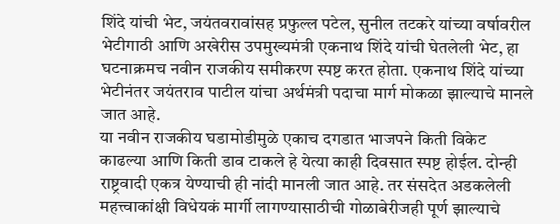शिंदे यांची भेट, जयंतवरावांसह प्रफुल्ल पटेल, सुनील तटकरे यांच्या वर्षावरील भेटीगाठी आणि अखेरीस उपमुख्यमंत्री एकनाथ शिंदे यांची घेतलेली भेट, हा घटनाक्रमच नवीन राजकीय समीकरण स्पष्ट करत होता. एकनाथ शिंदे यांच्या भेटीनंतर जयंतराव पाटील यांचा अर्थमंत्री पदाचा मार्ग मोकळा झाल्याचे मानले जात आहे.
या नवीन राजकीय घडामोडीमुळे एकाच दगडात भाजपने किती विकेट काढल्या आणि किती डाव टाकले हे येत्या काही दिवसात स्पष्ट होईल. दोन्ही राष्ट्रवादी एकत्र येण्याची ही नांदी मानली जात आहे. तर संसदेत अडकलेली महत्त्वाकांक्षी विधेयकं मार्गी लागण्यासाठीची गोळाबेरीजही पूर्ण झाल्याचे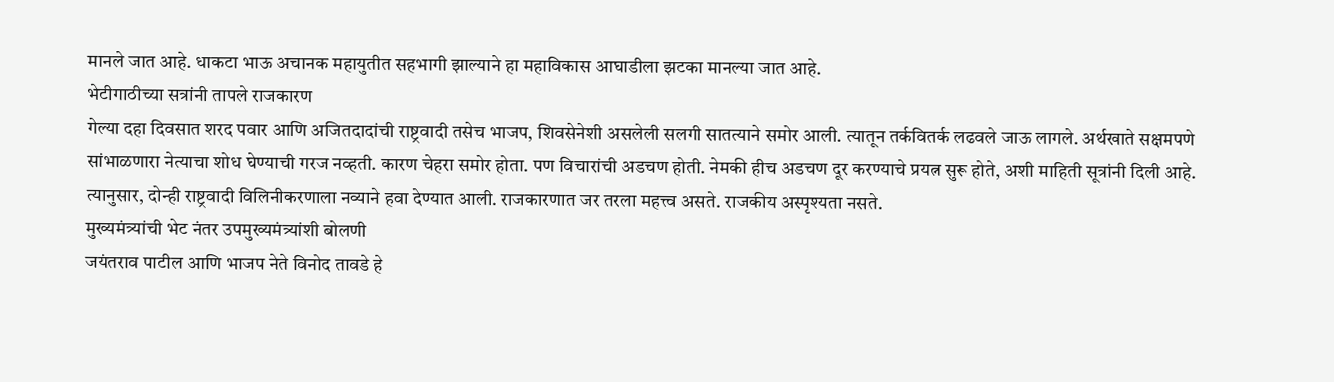मानले जात आहे. धाकटा भाऊ अचानक महायुतीत सहभागी झाल्याने हा महाविकास आघाडीला झटका मानल्या जात आहे.
भेटीगाठीच्या सत्रांनी तापले राजकारण
गेल्या दहा दिवसात शरद पवार आणि अजितदादांची राष्ट्रवादी तसेच भाजप, शिवसेनेशी असलेली सलगी सातत्याने समोर आली. त्यातून तर्कवितर्क लढवले जाऊ लागले. अर्थखाते सक्षमपणे सांभाळणारा नेत्याचा शोध घेण्याची गरज नव्हती. कारण चेहरा समोर होता. पण विचारांची अडचण होती. नेमकी हीच अडचण दूर करण्याचे प्रयत्न सुरू होते, अशी माहिती सूत्रांनी दिली आहे. त्यानुसार, दोन्ही राष्ट्रवादी विलिनीकरणाला नव्याने हवा देण्यात आली. राजकारणात जर तरला महत्त्व असते. राजकीय अस्पृश्यता नसते.
मुख्यमंत्र्यांची भेट नंतर उपमुख्यमंत्र्यांशी बोलणी
जयंतराव पाटील आणि भाजप नेते विनोद तावडे हे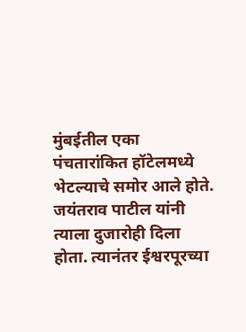मुंबईतील एका पंचतारांकित हॉटेलमध्ये भेटल्याचे समोर आले होते. जयंतराव पाटील यांनी त्याला दुजारोही दिला होता. त्यानंतर ईश्वरपूरच्या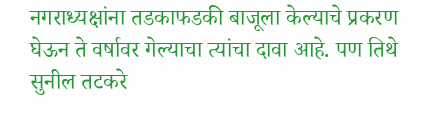नगराध्यक्षांना तडकाफडकी बाजूला केल्याचे प्रकरण घेऊन ते वर्षावर गेल्याचा त्यांचा दावा आहे. पण तिथे सुनील तटकरे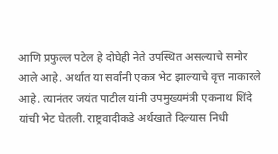आणि प्रफुल्ल पटेल हे दोघेही नेते उपस्थित असल्याचे समोर आले आहे. अर्थात या सर्वांनी एकत्र भेट झाल्याचे वृत्त नाकारले आहे. त्यानंतर जयंत पाटील यांनी उपमुख्यमंत्री एकनाथ शिंदे यांची भेट घेतली. राष्ट्रवादीकडे अर्थखाते दिल्यास निधी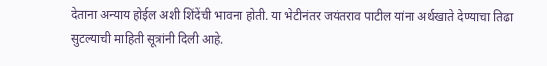देताना अन्याय होईल अशी शिंदेंची भावना होती. या भेटीनंतर जयंतराव पाटील यांना अर्थखाते देण्याचा तिढा सुटल्याची माहिती सूत्रांनी दिली आहे.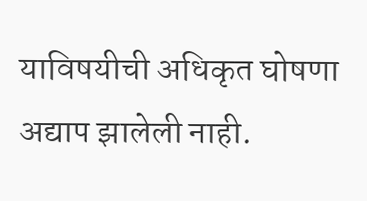याविषयीची अधिकृत घोषणा अद्याप झालेली नाही.